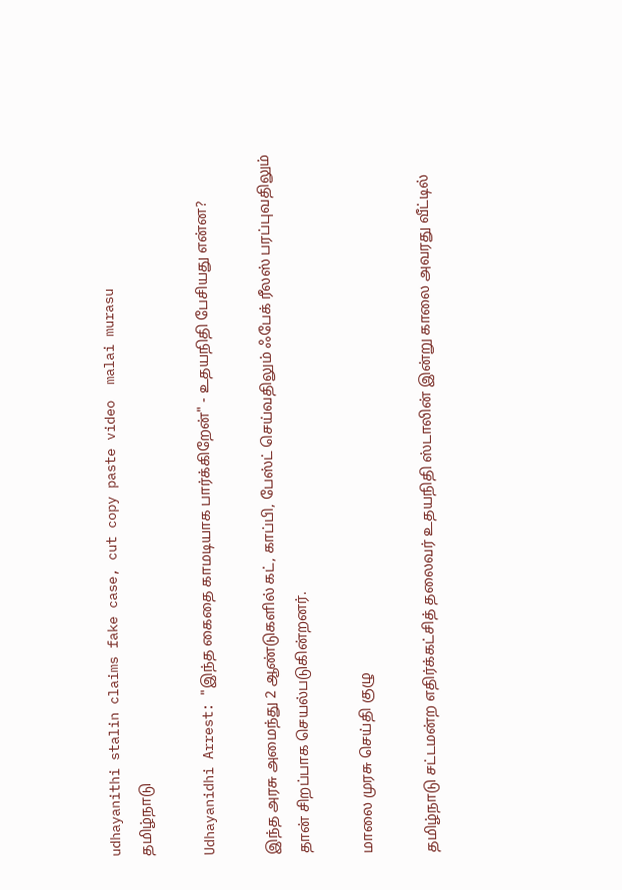udhayanithi stalin claims fake case, cut copy paste video  malai murasu
தமிழ்நாடு

Udhayanidhi Arrest: "இந்த கைதை காமடியாக பார்க்கிறேன்" - உதயநிதி பேசியது என்ன?

இந்த அரசு அமைந்து 2 ஆண்டுகளில் கட், காப்பி, பேஸ்ட் செய்வதிலும் ஃபேக் ரீலஸ் பரப்புவதிலும் தான் சிறப்பாக செயல்படுகின்றனர்.

மாலை முரசு செய்தி குழு

தமிழ்நாடு சட்டமன்ற எதிர்க்கட்சித் தலைவர் உதயநிதி ஸ்டாலின் இன்று காலை அவரது வீட்டில்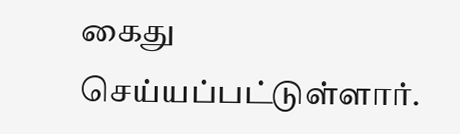கைது செய்யப்பட்டுள்ளார்.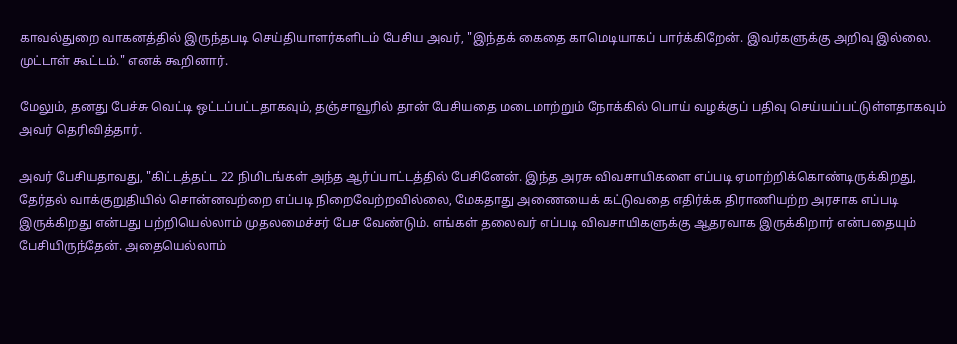காவல்துறை வாகனத்தில் இருந்தபடி செய்தியாளர்களிடம் பேசிய அவர், "இந்தக் கைதை காமெடியாகப் பார்க்கிறேன். இவர்களுக்கு அறிவு இல்லை. முட்டாள் கூட்டம்." எனக் கூறினார்.

மேலும், தனது பேச்சு வெட்டி ஒட்டப்பட்டதாகவும், தஞ்சாவூரில் தான் பேசியதை மடைமாற்றும் நோக்கில் பொய் வழக்குப் பதிவு செய்யப்பட்டுள்ளதாகவும் அவர் தெரிவித்தார்.

அவர் பேசியதாவது, "கிட்டத்தட்ட 22 நிமிடங்கள் அந்த ஆர்ப்பாட்டத்தில் பேசினேன். இந்த அரசு விவசாயிகளை எப்படி ஏமாற்றிக்கொண்டிருக்கிறது, தேர்தல் வாக்குறுதியில் சொன்னவற்றை எப்படி நிறைவேற்றவில்லை, மேகதாது அணையைக் கட்டுவதை எதிர்க்க திராணியற்ற அரசாக எப்படி இருக்கிறது என்பது பற்றியெல்லாம் முதலமைச்சர் பேச வேண்டும். எங்கள் தலைவர் எப்படி விவசாயிகளுக்கு ஆதரவாக இருக்கிறார் என்பதையும் பேசியிருந்தேன். அதையெல்லாம்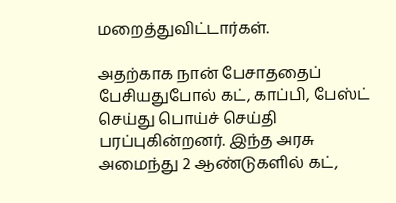மறைத்துவிட்டார்கள்.

அதற்காக நான் பேசாததைப் பேசியதுபோல் கட், காப்பி, பேஸ்ட் செய்து பொய்ச் செய்தி பரப்புகின்றனர். இந்த அரசு அமைந்து 2 ஆண்டுகளில் கட்,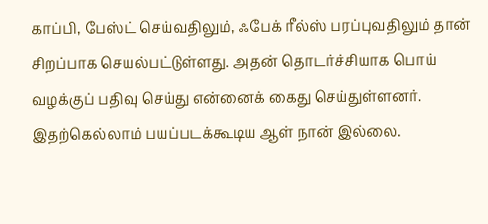காப்பி, பேஸ்ட் செய்வதிலும், ஃபேக் ரீல்ஸ் பரப்புவதிலும் தான் சிறப்பாக செயல்பட்டுள்ளது. அதன் தொடர்ச்சியாக பொய் வழக்குப் பதிவு செய்து என்னைக் கைது செய்துள்ளனர். இதற்கெல்லாம் பயப்படக்கூடிய ஆள் நான் இல்லை.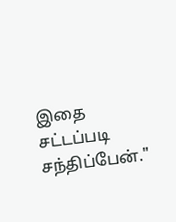இதை சட்டப்படி சந்திப்பேன்."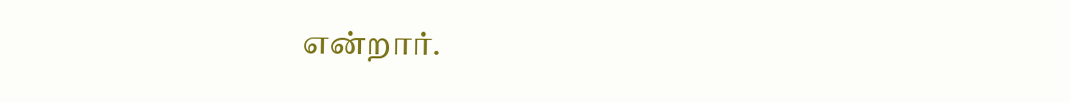என்றார்.